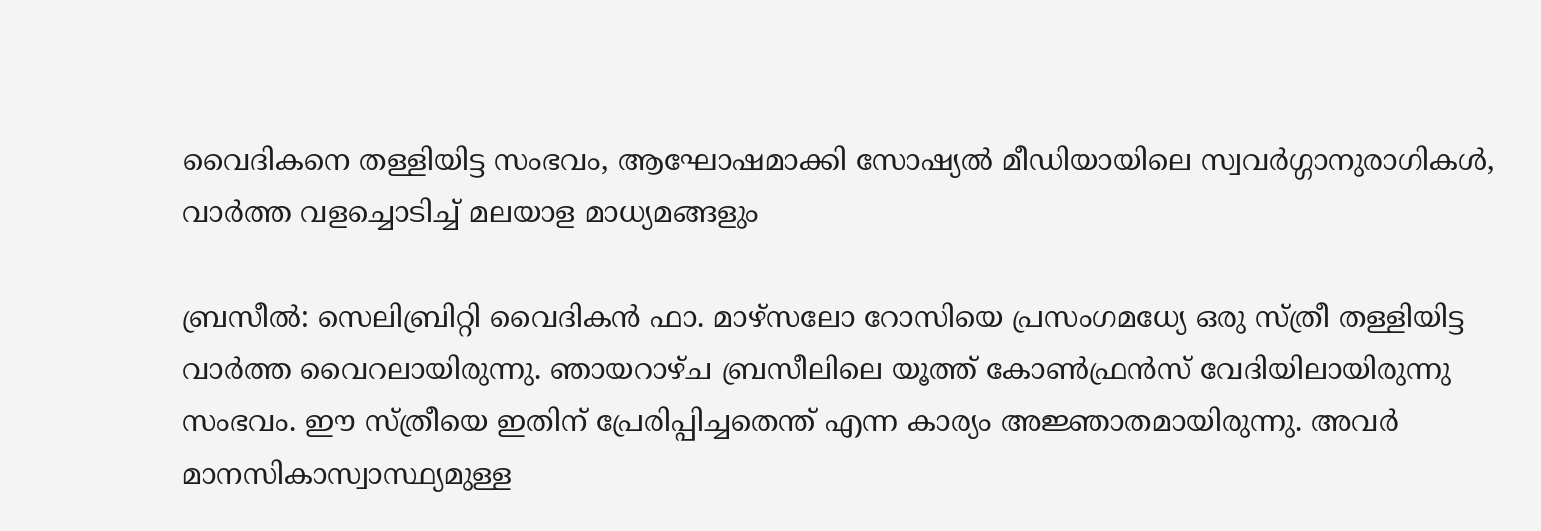വൈദികനെ തള്ളിയിട്ട സംഭവം, ആഘോഷമാക്കി സോഷ്യല്‍ മീഡിയായിലെ സ്വവര്‍ഗ്ഗാനുരാഗികള്‍, വാര്‍ത്ത വളച്ചൊടിച്ച് മലയാള മാധ്യമങ്ങളും

ബ്രസീല്‍: സെലിബ്രിറ്റി വൈദികന്‍ ഫാ. മാഴ്‌സലോ റോസിയെ പ്രസംഗമധ്യേ ഒരു സ്ത്രീ തള്ളിയിട്ട വാര്‍ത്ത വൈറലായിരുന്നു. ഞായറാഴ്ച ബ്രസീലിലെ യൂത്ത് കോണ്‍ഫ്രന്‍സ് വേദിയിലായിരുന്നു സംഭവം. ഈ സ്ത്രീയെ ഇതിന് പ്രേരിപ്പിച്ചതെന്ത് എന്ന കാര്യം അജ്ഞാതമായിരുന്നു. അവര്‍ മാനസികാസ്വാസ്ഥ്യമുള്ള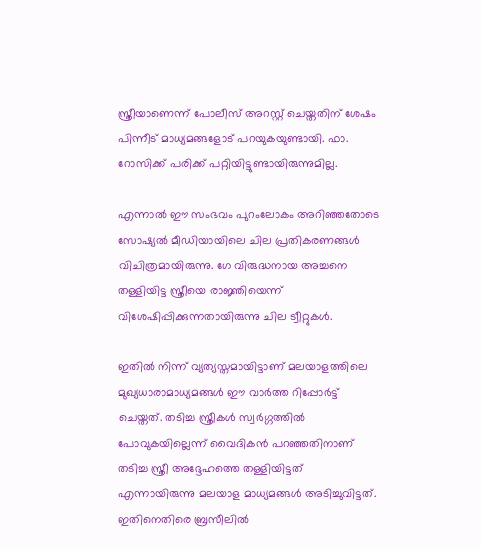സ്ത്രീയാണെന്ന് പോലീസ് അറസ്റ്റ് ചെയ്തതിന് ശേഷം പിന്നീട് മാധ്യമങ്ങളോട് പറയുകയുണ്ടായി. ഫാ. റോസിക്ക് പരിക്ക് പറ്റിയിട്ടുണ്ടായിരുന്നുമില്ല.

എന്നാല്‍ ഈ സംഭവം പുറംലോകം അറിഞ്ഞതോടെ സോഷ്യല്‍ മീഡിയായിലെ ചില പ്രതികരണങ്ങള്‍ വിചിത്രമായിരുന്നു. ഗേ വിരുദ്ധനായ അച്ചനെ തള്ളിയിട്ട സ്ത്രീയെ രാജ്ഞിയെന്ന് വിശേഷിപ്പിക്കുന്നതായിരുന്നു ചില ട്വീറ്റുകള്‍.

ഇതില്‍ നിന്ന് വ്യത്യസ്തമായിട്ടാണ് മലയാളത്തിലെ മുഖ്യധാരാമാധ്യമങ്ങള്‍ ഈ വാര്‍ത്ത റിപ്പോര്‍ട്ട് ചെയ്തത്. തടിച്ച സ്ത്രീകള്‍ സ്വര്‍ഗ്ഗത്തില്‍ പോവുകയില്ലെന്ന് വൈദികന്‍ പറഞ്ഞതിനാണ് തടിച്ച സ്ത്രീ അദ്ദേഹത്തെ തള്ളിയിട്ടത് എന്നായിരുന്നു മലയാള മാധ്യമങ്ങള്‍ അടിച്ചുവിട്ടത്. ഇതിനെതിരെ ബ്രസീലില്‍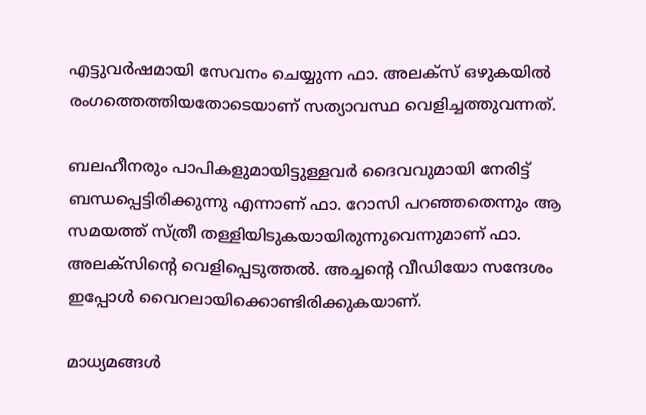എട്ടുവര്‍ഷമായി സേവനം ചെയ്യുന്ന ഫാ. അലക്‌സ് ഒഴുകയില്‍ രംഗത്തെത്തിയതോടെയാണ് സത്യാവസ്ഥ വെളിച്ചത്തുവന്നത്.

ബലഹീനരും പാപികളുമായിട്ടുള്ളവര്‍ ദൈവവുമായി നേരിട്ട് ബന്ധപ്പെട്ടിരിക്കുന്നു എന്നാണ് ഫാ. റോസി പറഞ്ഞതെന്നും ആ സമയത്ത് സ്ത്രീ തള്ളിയിടുകയായിരുന്നുവെന്നുമാണ് ഫാ. അലക്‌സിന്റെ വെളിപ്പെടുത്തല്‍. അച്ചന്റെ വീഡിയോ സന്ദേശം ഇപ്പോള്‍ വൈറലായിക്കൊണ്ടിരിക്കുകയാണ്.

മാധ്യമങ്ങള്‍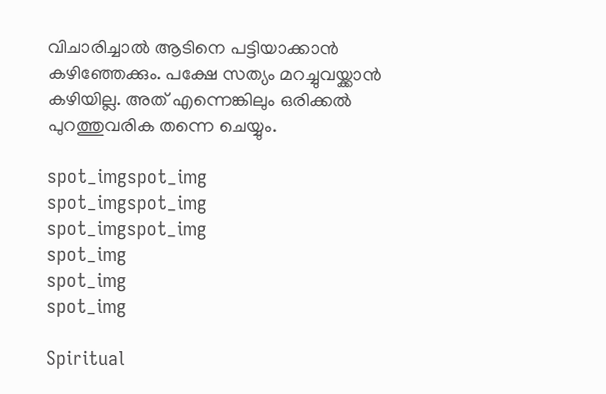വിചാരിച്ചാല്‍ ആടിനെ പട്ടിയാക്കാന്‍ കഴിഞ്ഞേക്കും. പക്ഷേ സത്യം മറച്ചുവയ്ക്കാന്‍ കഴിയില്ല. അത് എന്നെങ്കിലും ഒരിക്കല്‍ പുറത്തുവരിക തന്നെ ചെയ്യും.

spot_imgspot_img
spot_imgspot_img
spot_imgspot_img
spot_img
spot_img
spot_img

Spiritual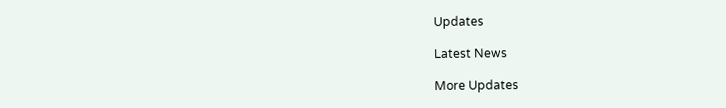Updates

Latest News

More Updates